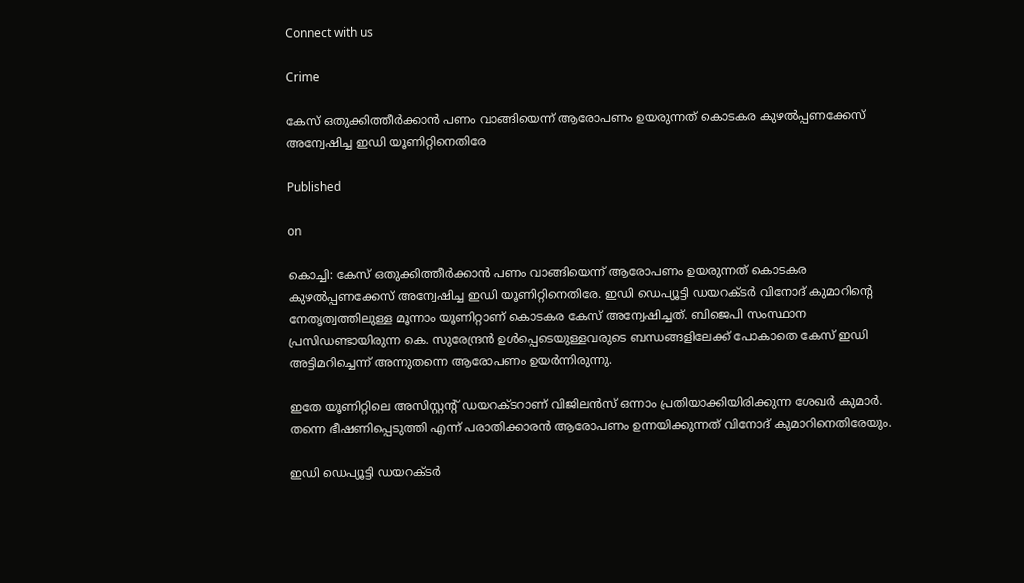Connect with us

Crime

കേസ് ഒതുക്കിത്തീർക്കാൻ പണം വാങ്ങിയെന്ന് ആരോപണം ഉയരുന്നത് കൊടകര കുഴൽപ്പണക്കേസ് അന്വേഷിച്ച ഇഡി യൂണിറ്റിനെതിരേ

Published

on

കൊച്ചി: കേസ് ഒതുക്കിത്തീർക്കാൻ പണം വാങ്ങിയെന്ന് ആരോപണം ഉയരുന്നത് കൊടകര കുഴൽപ്പണക്കേസ് അന്വേഷിച്ച ഇഡി യൂണിറ്റിനെതിരേ. ഇഡി ഡെപ്യൂട്ടി ഡയറക്ടർ വിനോദ് കുമാറിന്റെ നേതൃത്വത്തിലുള്ള മൂന്നാം യൂണിറ്റാണ് കൊടകര കേസ് അന്വേഷിച്ചത്. ബിജെപി സംസ്ഥാന പ്രസിഡണ്ടായിരുന്ന കെ. സുരേന്ദ്രൻ ഉൾപ്പെടെയുള്ളവരുടെ ബന്ധങ്ങളിലേക്ക് പോകാതെ കേസ് ഇഡി അട്ടിമറിച്ചെന്ന് അന്നുതന്നെ ആരോപണം ഉയർന്നിരുന്നു.

ഇതേ യൂണിറ്റിലെ അസിസ്റ്റന്റ് ഡയറക്ടറാണ് വിജിലൻസ് ഒന്നാം പ്രതിയാക്കിയിരിക്കുന്ന ശേഖർ കുമാർ. തന്നെ ഭീഷണിപ്പെടുത്തി എന്ന് പരാതിക്കാരൻ ആരോപണം ഉന്നയിക്കുന്നത് വിനോദ് കുമാറിനെതിരേയും.

ഇഡി ഡെപ്യൂട്ടി ഡയറക്ടർ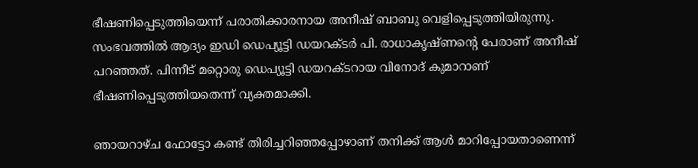ഭീഷണിപ്പെടുത്തിയെന്ന് പരാതിക്കാരനായ അനീഷ് ബാബു വെളിപ്പെടുത്തിയിരുന്നു. സംഭവത്തിൽ ആദ്യം ഇഡി ഡെപ്യൂട്ടി ഡയറക്ടർ പി. രാധാകൃഷ്ണന്റെ പേരാണ് അനീഷ് പറഞ്ഞത്. പിന്നീട് മറ്റൊരു ഡെപ്യൂട്ടി ഡയറക്ടറായ വിനോദ് കുമാറാണ് ഭീഷണിപ്പെടുത്തിയതെന്ന് വ്യക്തമാക്കി.

ഞായറാഴ്ച ഫോട്ടോ കണ്ട് തിരിച്ചറിഞ്ഞപ്പോഴാണ് തനിക്ക് ആൾ മാറിപ്പോയതാണെന്ന്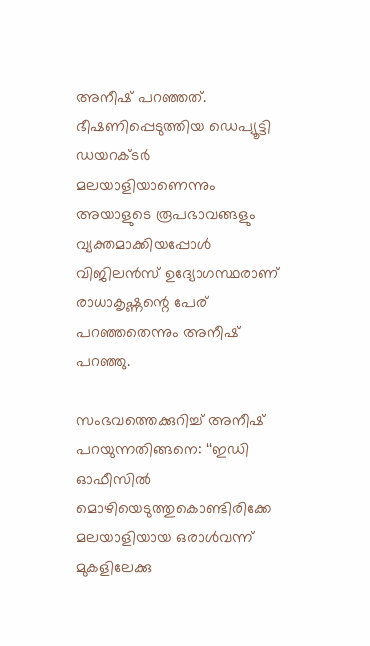അനീഷ് പറഞ്ഞത്. ഭീഷണിപ്പെടുത്തിയ ഡെപ്യൂട്ടി ഡയറക്ടർ മലയാളിയാണെന്നും അയാളുടെ രൂപഭാവങ്ങളും വ്യക്തമാക്കിയപ്പോൾ വിജിലൻസ് ഉദ്യോഗസ്ഥരാണ് രാധാകൃഷ്ണന്റെ പേര് പറഞ്ഞതെന്നും അനീഷ് പറഞ്ഞു.

സംഭവത്തെക്കുറിച്ച് അനീഷ് പറയുന്നതിങ്ങനെ: ‘‘ഇഡി ഓഫീസിൽ മൊഴിയെടുത്തുകൊണ്ടിരിക്കേ മലയാളിയായ ഒരാൾവന്ന് മുകളിലേക്കു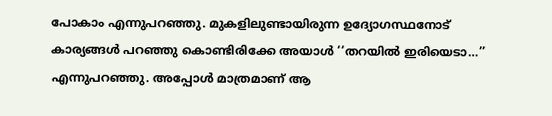പോകാം എന്നുപറഞ്ഞു. മുകളിലുണ്ടായിരുന്ന ഉദ്യോഗസ്ഥനോട് കാര്യങ്ങൾ പറഞ്ഞു കൊണ്ടിരിക്കേ അയാൾ ‘‘തറയിൽ ഇരിയെടാ…’’ എന്നുപറഞ്ഞു. അപ്പോൾ മാത്രമാണ് ആ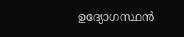ഉദ്യോഗസ്ഥൻ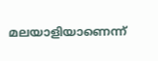മലയാളിയാണെന്ന്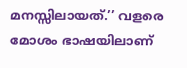മനസ്സിലായത്.’’ വളരെ മോശം ഭാഷയിലാണ്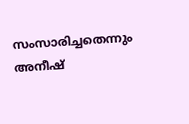സംസാരിച്ചതെന്നും അനീഷ്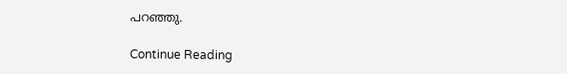പറഞ്ഞു.

Continue Reading